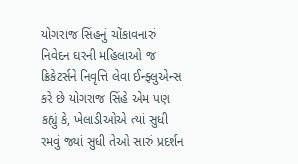યોગરાજ સિંહનું ચોંકાવનારું નિવેદન ઘરની મહિલાઓ જ ક્રિકેટર્સને નિવૃત્તિ લેવા ઈન્ફ્લુએન્સ કરે છે યોગરાજ સિંહે એમ પણ કહ્યું કે, ખેલાડીઓએ ત્યાં સુધી રમવું જ્યાં સુધી તેઓ સારું પ્રદર્શન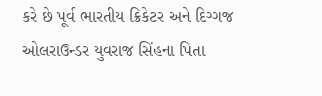કરે છે પૂર્વ ભારતીય ક્રિકેટર અને દિગ્ગજ ઓલરાઉન્ડર યુવરાજ સિંહના પિતા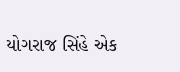યોગરાજ સિંહે એક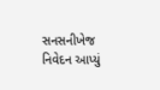સનસનીખેજ નિવેદન આપ્યું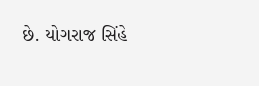છે. યોગરાજ સિંહે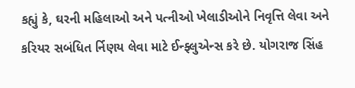કહ્યું કે, ઘરની મહિલાઓ અને પત્નીઓ ખેલાડીઓને નિવૃત્તિ લેવા અને કરિયર સબંધિત ર્નિણય લેવા માટે ઈન્ફ્લુએન્સ કરે છે. યોગરાજ સિંહ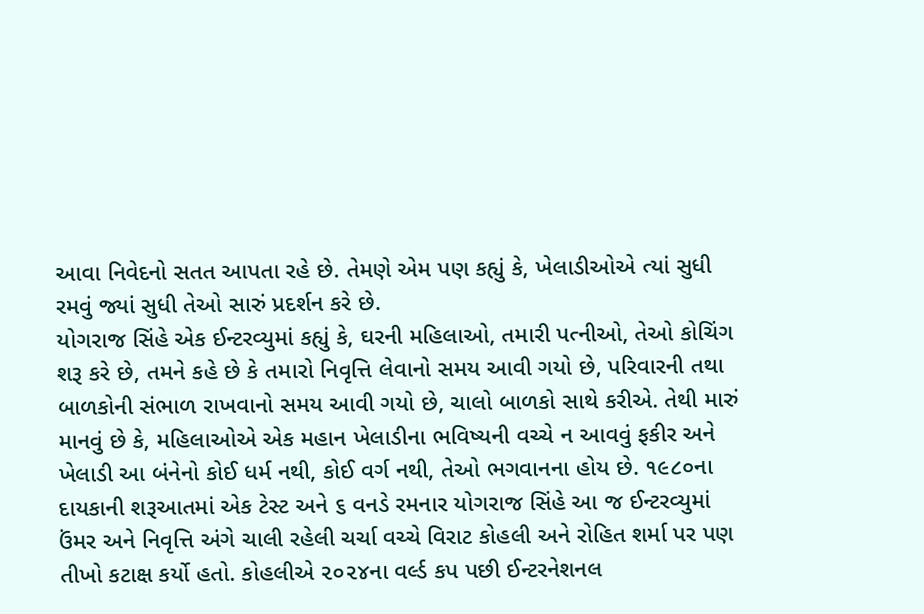આવા નિવેદનો સતત આપતા રહે છે. તેમણે એમ પણ કહ્યું કે, ખેલાડીઓએ ત્યાં સુધી રમવું જ્યાં સુધી તેઓ સારું પ્રદર્શન કરે છે.
યોગરાજ સિંહે એક ઈન્ટરવ્યુમાં કહ્યું કે, ઘરની મહિલાઓ, તમારી પત્નીઓ, તેઓ કોચિંગ શરૂ કરે છે, તમને કહે છે કે તમારો નિવૃત્તિ લેવાનો સમય આવી ગયો છે, પરિવારની તથા બાળકોની સંભાળ રાખવાનો સમય આવી ગયો છે, ચાલો બાળકો સાથે કરીએ. તેથી મારું માનવું છે કે, મહિલાઓએ એક મહાન ખેલાડીના ભવિષ્યની વચ્ચે ન આવવું ફકીર અને ખેલાડી આ બંનેનો કોઈ ધર્મ નથી, કોઈ વર્ગ નથી, તેઓ ભગવાનના હોય છે. ૧૯૮૦ના દાયકાની શરૂઆતમાં એક ટેસ્ટ અને ૬ વનડે રમનાર યોગરાજ સિંહે આ જ ઈન્ટરવ્યુમાં ઉંમર અને નિવૃત્તિ અંગે ચાલી રહેલી ચર્ચા વચ્ચે વિરાટ કોહલી અને રોહિત શર્મા પર પણ તીખો કટાક્ષ કર્યો હતો. કોહલીએ ૨૦૨૪ના વર્લ્ડ કપ પછી ઈન્ટરનેશનલ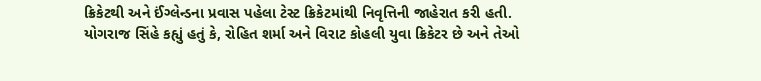ક્રિકેટથી અને ઈંગ્લેન્ડના પ્રવાસ પહેલા ટેસ્ટ ક્રિકેટમાંથી નિવૃત્તિની જાહેરાત કરી હતી.
યોગરાજ સિંહે કહ્યું હતું કે, રોહિત શર્મા અને વિરાટ કોહલી યુવા ક્રિકેટર છે અને તેઓ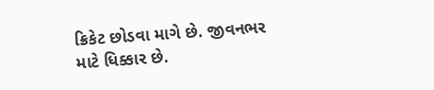ક્રિકેટ છોડવા માગે છે. જીવનભર માટે ધિક્કાર છે.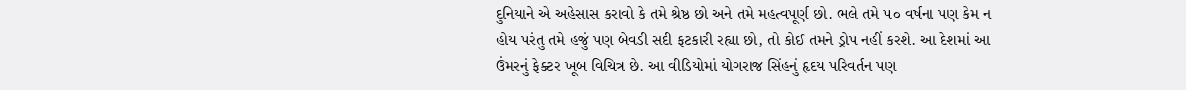દુનિયાને એ અહેસાસ કરાવો કે તમે શ્રેષ્ઠ છો અને તમે મહત્વપૂર્ણ છો. ભલે તમે ૫૦ વર્ષના પણ કેમ ન હોય પરંતુ તમે હજું પણ બેવડી સદી ફટકારી રહ્યા છો, તો કોઈ તમને ડ્રોપ નહીં કરશે. આ દેશમાં આ ઉંમરનું ફેક્ટર ખૂબ વિચિત્ર છે. આ વીડિયોમાં યોગરાજ સિંહનું હૃદય પરિવર્તન પણ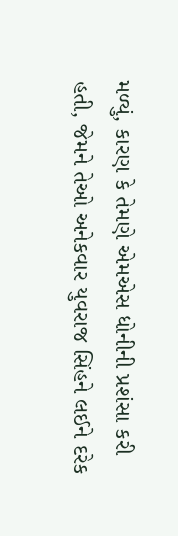મળ્યું, કારણ કે તેમણે એમએસ ધોનીની પ્રશંસા કરી હતી, જેમને તેઓ અનેકવાર યુવરાજ સિંહને લઈને દરેક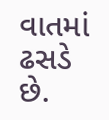વાતમાં ઢસડે છે.